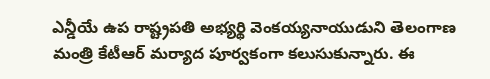ఎన్డీయే ఉప రాష్ట్రపతి అభ్యర్థి వెంకయ్యనాయుడుని తెలంగాణ మంత్రి కేటీఆర్ మర్యాద పూర్వకంగా కలుసుకున్నారు. ఈ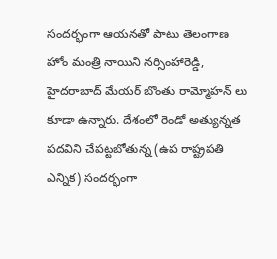సందర్భంగా ఆయనతో పాటు తెలంగాణ హోం మంత్రి నాయిని నర్సింహారెడ్డి, హైదరాబాద్ మేయర్ బొంతు రామ్మోహన్ లు కూడా ఉన్నారు. దేశంలో రెండో అత్యున్నత పదవిని చేపట్టబోతున్న (ఉప రాష్ట్రపతి ఎన్నిక) సందర్భంగా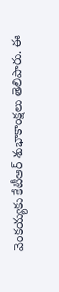వెంకయ్యకు కేటీఆర్ శుభాకాంక్షలు తెలిపారు. ఈ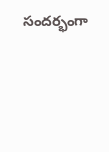సందర్భంగా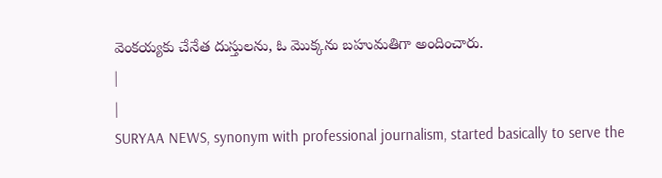వెంకయ్యకు చేనేత దుస్తులను, ఓ మొక్కను బహుమతిగా అందించారు.
|
|
SURYAA NEWS, synonym with professional journalism, started basically to serve the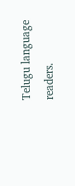Telugu language readers.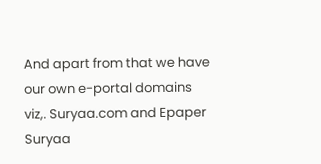And apart from that we have our own e-portal domains viz,. Suryaa.com and Epaper Suryaa